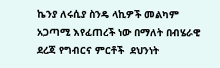ኬንያ ለሩሲያ ስንዴ ላኪዎች መልካም አጋጣሚ እየፈጠረች ነው በማለት በብሄራዊ ደረጃ የግብርና ምርቶች  ደህንነት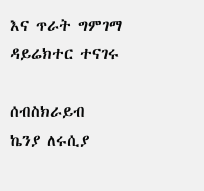እና ጥራት ግምገማ ዳይሬክተር ተናገሩ

ሰብስክራይብ
ኬንያ ለሩሲያ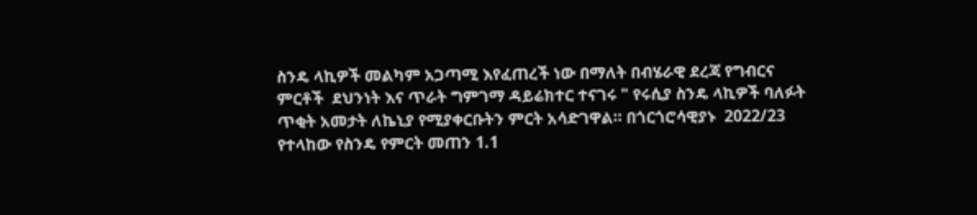ስንዴ ላኪዎች መልካም አጋጣሚ እየፈጠረች ነው በማለት በብሄራዊ ደረጃ የግብርና ምርቶች  ደህንነት እና ጥራት ግምገማ ዳይሬክተር ተናገሩ " የሩሲያ ስንዴ ላኪዎች ባለፉት ጥቂት አመታት ለኬኒያ የሚያቀርቡትን ምርት አሳድገዋል። በጎርጎሮሳዊያኑ  2022/23 የተላከው የስንዴ የምርት መጠን 1.1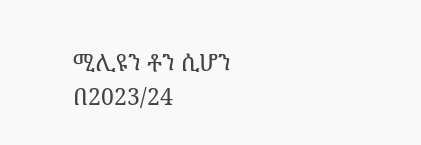ሚሊዩን ቶን ሲሆን በ2023/24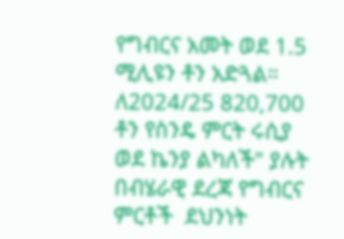የግብርና አመት ወደ 1.5 ሚሊዩን ቶን አድጓል። ለ2024/25 820,700 ቶን የስንዴ ምርት ሩሲያ ወደ ኬንያ ልካለች" ያሉት በብሄራዊ ደረጃ የግብርና ምርቶች  ደህንነት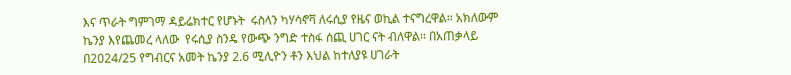እና ጥራት ግምገማ ዳይሬክተር የሆኑት  ሩስላን ካሃሳኖቫ ለሩሲያ የዜና ወኪል ተናግረዋል። አክለውም ኬንያ እየጨመረ ላለው  የሩሲያ ስንዴ የውጭ ንግድ ተስፋ ሰጪ ሀገር ናት ብለዋል። በአጠቃላይ በ2024/25 የግብርና አመት ኬንያ 2.6 ሚሊዮን ቶን እህል ከተለያዩ ሀገራት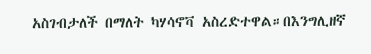አስገብታለች በማለት ካሃሳኖቫ አስረድተዋል።በእንግሊዘኛ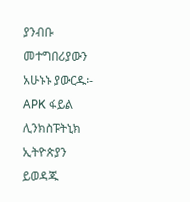ያንብቡ መተግበሪያውን አሁኑኑ ያውርዱ፡- APK ፋይል ሊንክስፑትኒክ ኢትዮጵያን ይወዳጁ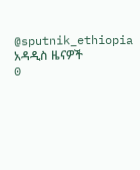@sputnik_ethiopia
አዳዲስ ዜናዎች
0